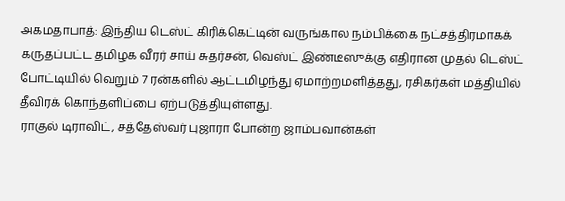அகமதாபாத்: இந்திய டெஸ்ட் கிரிக்கெட்டின் வருங்கால நம்பிக்கை நட்சத்திரமாகக் கருதப்பட்ட தமிழக வீரர் சாய் சுதர்சன், வெஸ்ட் இண்டீஸுக்கு எதிரான முதல் டெஸ்ட் போட்டியில் வெறும் 7 ரன்களில் ஆட்டமிழந்து ஏமாற்றமளித்தது, ரசிகர்கள் மத்தியில் தீவிரக் கொந்தளிப்பை ஏற்படுத்தியுள்ளது.
ராகுல் டிராவிட், சத்தேஸ்வர் புஜாரா போன்ற ஜாம்பவான்கள்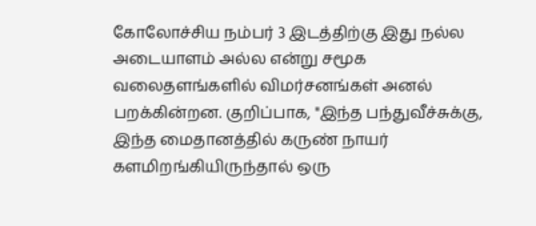கோலோச்சிய நம்பர் 3 இடத்திற்கு இது நல்ல அடையாளம் அல்ல என்று சமூக வலைதளங்களில் விமர்சனங்கள் அனல் பறக்கின்றன. குறிப்பாக, "இந்த பந்துவீச்சுக்கு, இந்த மைதானத்தில் கருண் நாயர் களமிறங்கியிருந்தால் ஒரு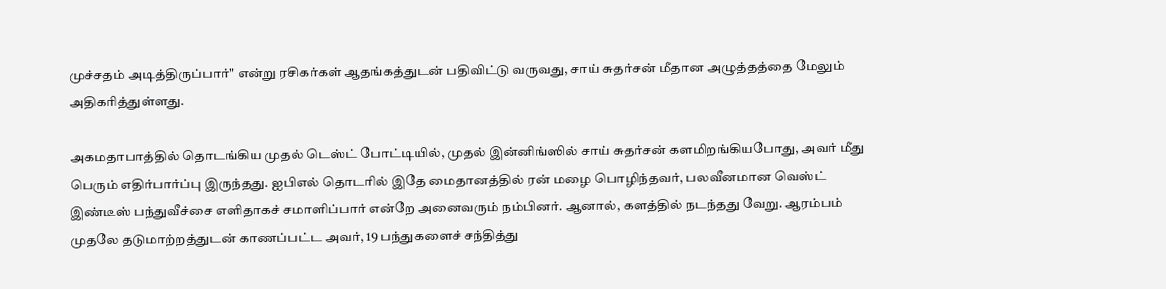முச்சதம் அடித்திருப்பார்" என்று ரசிகர்கள் ஆதங்கத்துடன் பதிவிட்டு வருவது, சாய் சுதர்சன் மீதான அழுத்தத்தை மேலும் அதிகரித்துள்ளது.

அகமதாபாத்தில் தொடங்கிய முதல் டெஸ்ட் போட்டியில், முதல் இன்னிங்ஸில் சாய் சுதர்சன் களமிறங்கியபோது, அவர் மீது பெரும் எதிர்பார்ப்பு இருந்தது. ஐபிஎல் தொடரில் இதே மைதானத்தில் ரன் மழை பொழிந்தவர், பலவீனமான வெஸ்ட் இண்டீஸ் பந்துவீச்சை எளிதாகச் சமாளிப்பார் என்றே அனைவரும் நம்பினர். ஆனால், களத்தில் நடந்தது வேறு. ஆரம்பம் முதலே தடுமாற்றத்துடன் காணப்பட்ட அவர், 19 பந்துகளைச் சந்தித்து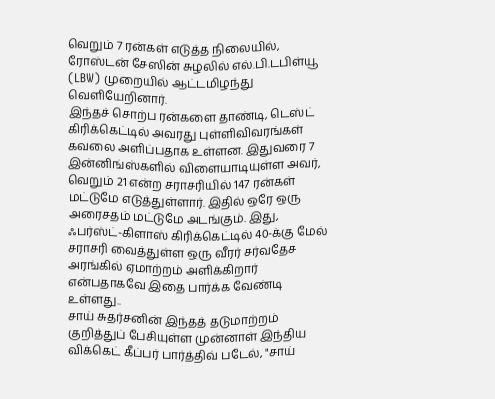வெறும் 7 ரன்கள் எடுத்த நிலையில், ரோஸ்டன் சேஸின் சுழலில் எல்.பி.டபிள்யூ (LBW) முறையில் ஆட்டமிழந்து வெளியேறினார்.
இந்தச் சொற்ப ரன்களை தாண்டி, டெஸ்ட் கிரிக்கெட்டில் அவரது புள்ளிவிவரங்கள் கவலை அளிப்பதாக உள்ளன. இதுவரை 7 இன்னிங்ஸ்களில் விளையாடியுள்ள அவர், வெறும் 21 என்ற சராசரியில் 147 ரன்கள் மட்டுமே எடுத்துள்ளார். இதில் ஒரே ஒரு அரைசதம் மட்டுமே அடங்கும். இது, ஃபர்ஸ்ட்-கிளாஸ் கிரிக்கெட்டில் 40-க்கு மேல் சராசரி வைத்துள்ள ஒரு வீரர் சர்வதேச அரங்கில் ஏமாற்றம் அளிக்கிறார் என்பதாகவே இதை பார்க்க வேண்டி உள்ளது..
சாய் சுதர்சனின் இந்தத் தடுமாற்றம் குறித்துப் பேசியுள்ள முன்னாள் இந்திய விக்கெட் கீப்பர் பார்த்திவ் படேல், "சாய்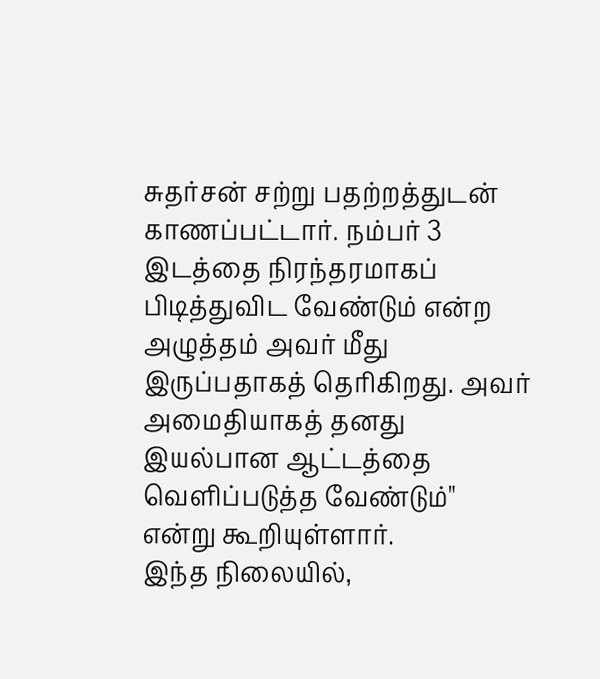சுதர்சன் சற்று பதற்றத்துடன் காணப்பட்டார். நம்பர் 3 இடத்தை நிரந்தரமாகப் பிடித்துவிட வேண்டும் என்ற அழுத்தம் அவர் மீது இருப்பதாகத் தெரிகிறது. அவர் அமைதியாகத் தனது இயல்பான ஆட்டத்தை வெளிப்படுத்த வேண்டும்" என்று கூறியுள்ளார்.
இந்த நிலையில்,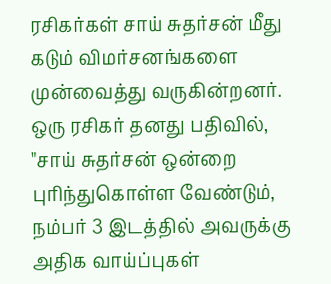ரசிகர்கள் சாய் சுதர்சன் மீது கடும் விமர்சனங்களை முன்வைத்து வருகின்றனர். ஒரு ரசிகர் தனது பதிவில், "சாய் சுதர்சன் ஒன்றை புரிந்துகொள்ள வேண்டும், நம்பர் 3 இடத்தில் அவருக்கு அதிக வாய்ப்புகள்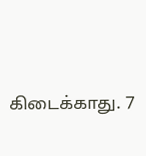கிடைக்காது. 7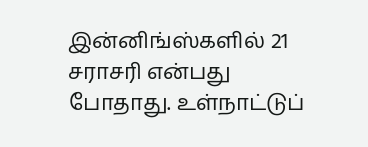இன்னிங்ஸ்களில் 21 சராசரி என்பது போதாது. உள்நாட்டுப்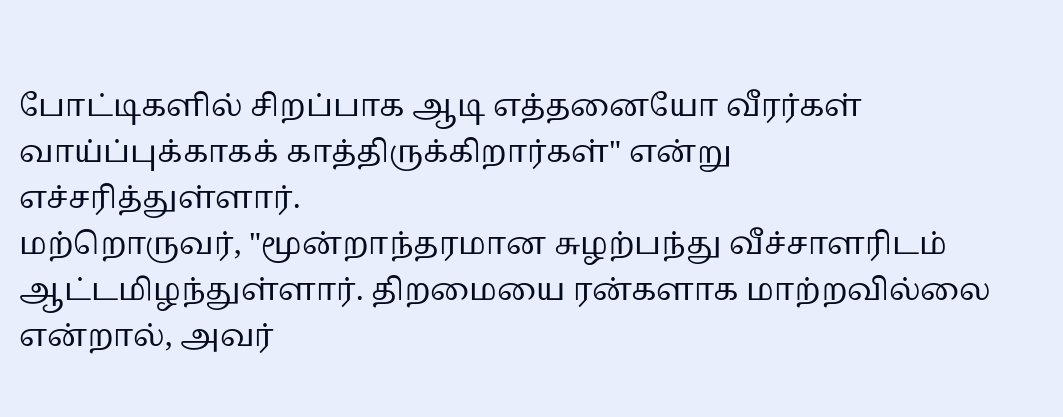போட்டிகளில் சிறப்பாக ஆடி எத்தனையோ வீரர்கள் வாய்ப்புக்காகக் காத்திருக்கிறார்கள்" என்று எச்சரித்துள்ளார்.
மற்றொருவர், "மூன்றாந்தரமான சுழற்பந்து வீச்சாளரிடம் ஆட்டமிழந்துள்ளார். திறமையை ரன்களாக மாற்றவில்லை என்றால், அவர்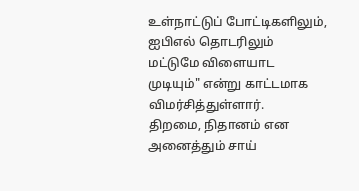உள்நாட்டுப் போட்டிகளிலும், ஐபிஎல் தொடரிலும் மட்டுமே விளையாட முடியும்" என்று காட்டமாக விமர்சித்துள்ளார்.
திறமை, நிதானம் என அனைத்தும் சாய்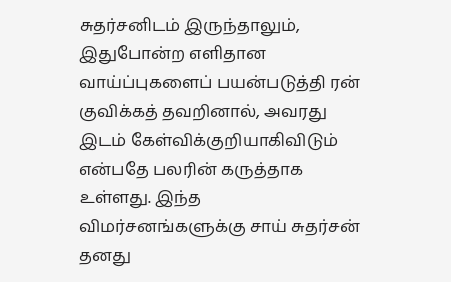சுதர்சனிடம் இருந்தாலும், இதுபோன்ற எளிதான வாய்ப்புகளைப் பயன்படுத்தி ரன் குவிக்கத் தவறினால், அவரது இடம் கேள்விக்குறியாகிவிடும் என்பதே பலரின் கருத்தாக உள்ளது. இந்த விமர்சனங்களுக்கு சாய் சுதர்சன் தனது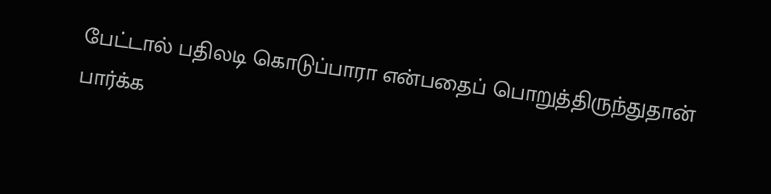பேட்டால் பதிலடி கொடுப்பாரா என்பதைப் பொறுத்திருந்துதான் பார்க்க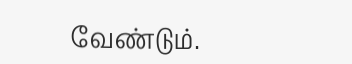வேண்டும்.